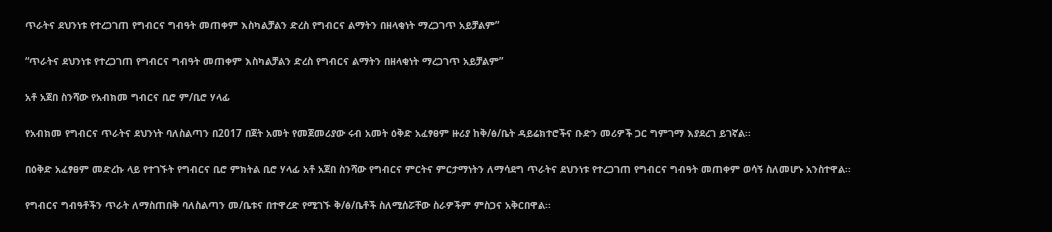ጥራትና ደህንነቱ የተረጋገጠ የግብርና ግብዓት መጠቀም እስካልቻልን ድረስ የግብርና ልማትን በዘላቂነት ማረጋገጥ አይቻልም”

“ጥራትና ደህንነቱ የተረጋገጠ የግብርና ግብዓት መጠቀም እስካልቻልን ድረስ የግብርና ልማትን በዘላቂነት ማረጋገጥ አይቻልም”

አቶ አጀበ ስንሻው የአብክመ ግብርና ቢሮ ም/ቢሮ ሃላፊ

የአብክመ የግብርና ጥራትና ደህንነት ባለስልጣን በ2017 በጀት አመት የመጀመሪያው ሩብ አመት ዕቅድ አፈፃፀም ዙሪያ ከቅ/ፅ/ቤት ዳይሬክተሮችና ቡድን መሪዎች ጋር ግምገማ እያደረገ ይገኛል፡፡

በዕቅድ አፈፃፀም መድረኩ ላይ የተገኙት የግብርና ቢሮ ምክትል ቢሮ ሃላፊ አቶ አጀበ ስንሻው የግብርና ምርትና ምርታማነትን ለማሳደግ ጥራትና ደህንነቱ የተረጋገጠ የግብርና ግብዓት መጠቀም ወሳኝ ስለመሆኑ አንስተዋል፡፡

የግብርና ግብዓቶችን ጥራት ለማስጠበቅ ባለስልጣን መ/ቤቱና በተዋረድ የሚገኙ ቅ/ፅ/ቤቶች ስለሚሰሯቸው ስራዎችም ምስጋና አቅርበዋል፡፡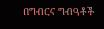በግብርና ግብዓቶች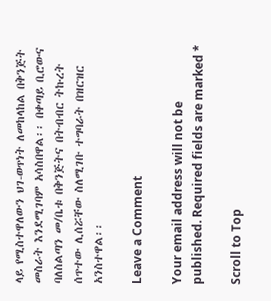ላይ የሚስተዋለውን ህገ-ወጥነት ለመከላከል በቅንጅት መስራት እንደሚገባም አሳስበዋል፡፡ በቀጣይ ቢሮውና ባለስልጣን መ/ቤቱ በቅንጅትና በትብብር ትኩረት ሰጥተው ሊሰሯቸው ስለሚገቡ ተግባራት በዝርዝር አንስተዋል፡፡

Leave a Comment

Your email address will not be published. Required fields are marked *

Scroll to Top